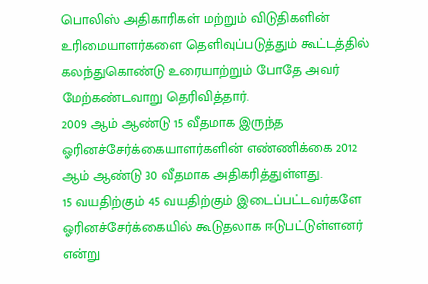பொலிஸ் அதிகாரிகள் மற்றும் விடுதிகளின் உரிமையாளர்களை தெளிவுப்படுத்தும் கூட்டத்தில் கலந்துகொண்டு உரையாற்றும் போதே அவர் மேற்கண்டவாறு தெரிவித்தார்.
2009 ஆம் ஆண்டு 15 வீதமாக இருந்த ஓரினச்சேர்க்கையாளர்களின் எண்ணிக்கை 2012 ஆம் ஆண்டு 30 வீதமாக அதிகரித்துள்ளது.
15 வயதிற்கும் 45 வயதிற்கும் இடைப்பட்டவர்களே ஓரினச்சேர்க்கையில் கூடுதலாக ஈடுபட்டுள்ளனர் என்று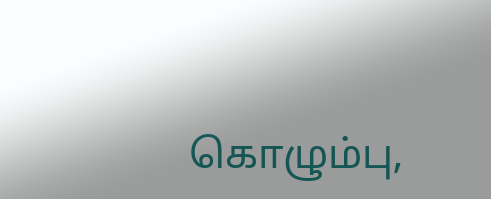கொழும்பு,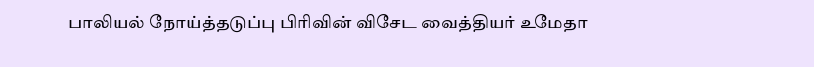பாலியல் நோய்த்தடுப்பு பிரிவின் விசேட வைத்தியர் உமேதா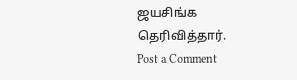ஜயசிங்க தெரிவித்தார்.
Post a Comment